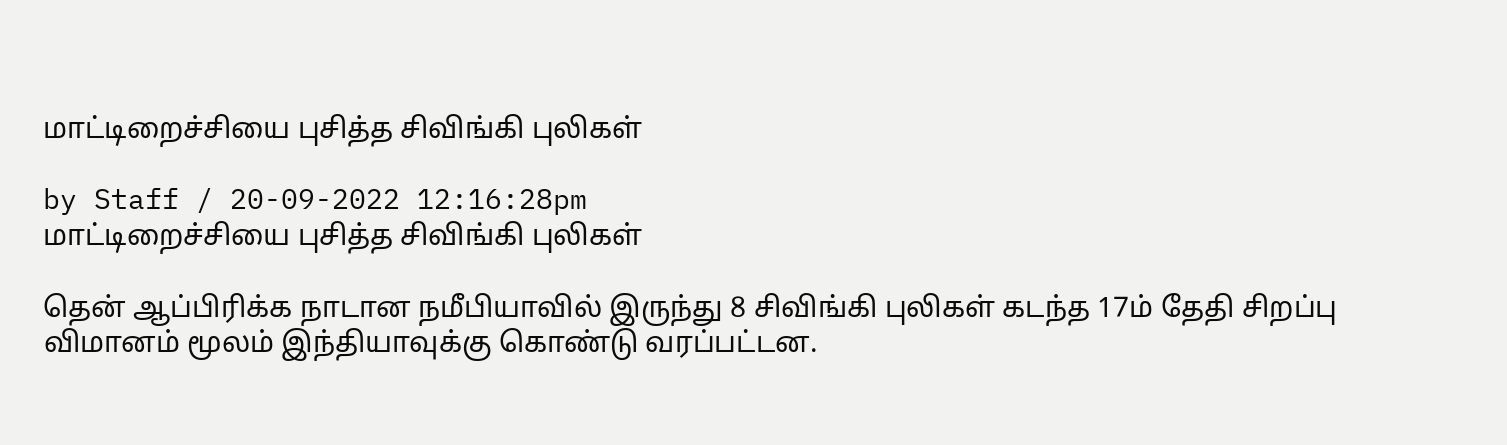மாட்டிறைச்சியை புசித்த சிவிங்கி புலிகள்

by Staff / 20-09-2022 12:16:28pm
மாட்டிறைச்சியை புசித்த சிவிங்கி புலிகள்

தென் ஆப்பிரிக்க நாடான நமீபியாவில் இருந்து 8 சிவிங்கி புலிகள் கடந்த 17ம் தேதி சிறப்பு விமானம் மூலம் இந்தியாவுக்கு கொண்டு வரப்பட்டன.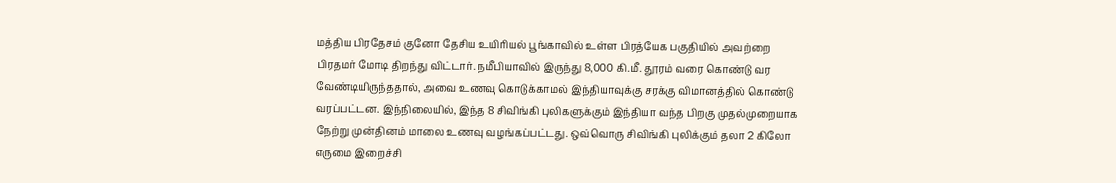மத்திய பிரதேசம் குனோ தேசிய உயிரியல் பூங்காவில் உள்ள பிரத்யேக பகுதியில் அவற்றை பிரதமர் மோடி திறந்து விட்டார். நமீபியாவில் இருந்து 8,000 கி.மீ. தூரம் வரை கொண்டு வர வேண்டியிருந்ததால், அவை உணவு கொடுக்காமல் இந்தியாவுக்கு சரக்கு விமானத்தில் கொண்டு வரப்பட்டன. இந்நிலையில், இந்த 8 சிவிங்கி புலிகளுக்கும் இந்தியா வந்த பிறகு முதல்முறையாக நேற்று முன்தினம் மாலை உணவு வழங்கப்பட்டது. ஒவ்வொரு சிவிங்கி புலிக்கும் தலா 2 கிலோ எருமை இறைச்சி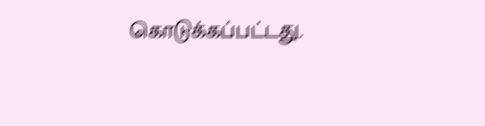கொடுக்கப்பட்டது.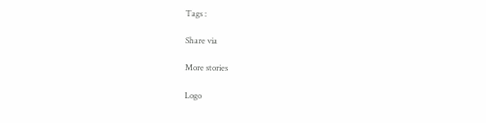Tags :

Share via

More stories

Logo